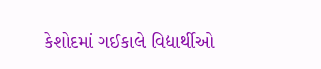કેશોદમાં ગઈકાલે વિદ્યાર્થીઓ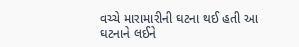વચ્ચે મારામારીની ઘટના થઈ હતી આ ઘટનાને લઈને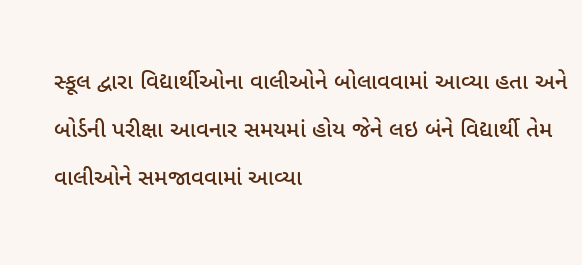સ્કૂલ દ્વારા વિદ્યાર્થીઓના વાલીઓને બોલાવવામાં આવ્યા હતા અને બોર્ડની પરીક્ષા આવનાર સમયમાં હોય જેને લઇ બંને વિદ્યાર્થી તેમ વાલીઓને સમજાવવામાં આવ્યા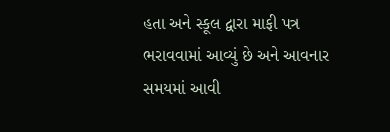હતા અને સ્કૂલ દ્વારા માફી પત્ર ભરાવવામાં આવ્યું છે અને આવનાર સમયમાં આવી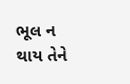ભૂલ ન થાય તેને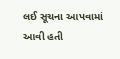લઈ સૂચના આપવામાં આવી હતી